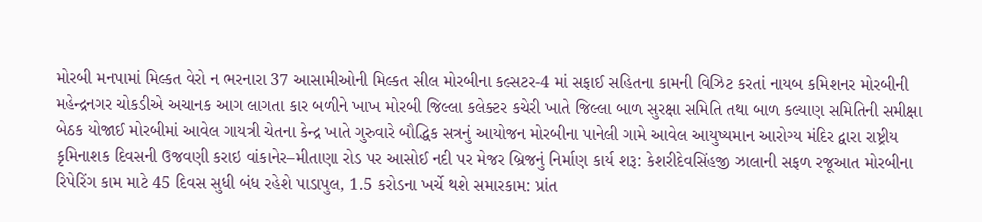મોરબી મનપામાં મિલ્કત વેરો ન ભરનારા 37 આસામીઓની મિલ્કત સીલ મોરબીના કલ્સટર-4 માં સફાઈ સહિતના કામની વિઝિટ કરતાં નાયબ કમિશનર મોરબીની મહેન્દ્રનગર ચોકડીએ અચાનક આગ લાગતા કાર બળીને ખાખ મોરબી જિલ્લા કલેક્ટર કચેરી ખાતે જિલ્લા બાળ સુરક્ષા સમિતિ તથા બાળ કલ્યાણ સમિતિની સમીક્ષા બેઠક યોજાઈ મોરબીમાં આવેલ ગાયત્રી ચેતના કેન્દ્ર ખાતે ગુરુવારે બૌદ્ધિક સત્રનું આયોજન મોરબીના પાનેલી ગામે આવેલ આયુષ્યમાન આરોગ્ય મંદિર દ્વારા રાષ્ટ્રીય કૃમિનાશક દિવસની ઉજવણી કરાઇ વાંકાનેર–મીતાણા રોડ પર આસોઈ નદી પર મેજર બ્રિજનું નિર્માણ કાર્ય શરૂ: કેશરીદેવસિંહજી ઝાલાની સફળ રજૂઆત મોરબીના રિપેરિંગ કામ માટે 45 દિવસ સુધી બંધ રહેશે પાડાપુલ, 1.5 કરોડના ખર્ચે થશે સમારકામ: પ્રાંત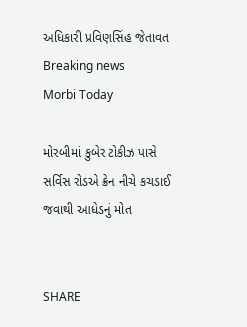અધિકારી પ્રવિણસિંહ જેતાવત
Breaking news
Morbi Today

મોરબીમાં કુબેર ટોકીઝ પાસે સર્વિસ રોડએ ક્રેન નીચે કચડાઈ જવાથી આધેડનું મોત


SHARE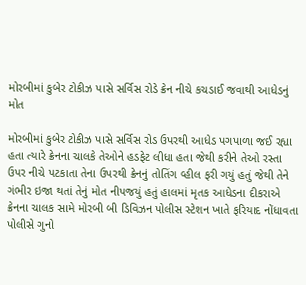મોરબીમાં કુબેર ટોકીઝ પાસે સર્વિસ રોડે ક્રેન નીચે કચડાઈ જવાથી આધેડનું મોત

મોરબીમાં કુબેર ટોકીઝ પાસે સર્વિસ રોડ ઉપરથી આધેડ પગપાળા જઈ રહ્યા હતા ત્યારે ક્રેનના ચાલકે તેઓને હડફેટ લીધા હતા જેથી કરીને તેઓ રસ્તા ઉપર નીચે પટકાતા તેના ઉપરથી ક્રેનનું તોતિંગ વ્હીલ ફરી ગયું હતું જેથી તેને ગંભીર ઇજા થતાં તેનું મોત નીપજયું હતું હાલમાં મૃતક આધેડના દીકરાએ ક્રેનના ચાલક સામે મોરબી બી ડિવિઝન પોલીસ સ્ટેશન ખાતે ફરિયાદ નોંધાવતા પોલીસે ગુનો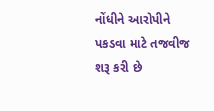નોંધીને આરોપીને પકડવા માટે તજવીજ શરૂ કરી છે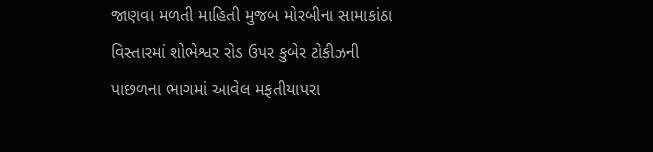જાણવા મળતી માહિતી મુજબ મોરબીના સામાકાંઠા વિસ્તારમાં શોભેશ્વર રોડ ઉપર કુબેર ટોકીઝની પાછળના ભાગમાં આવેલ મફતીયાપરા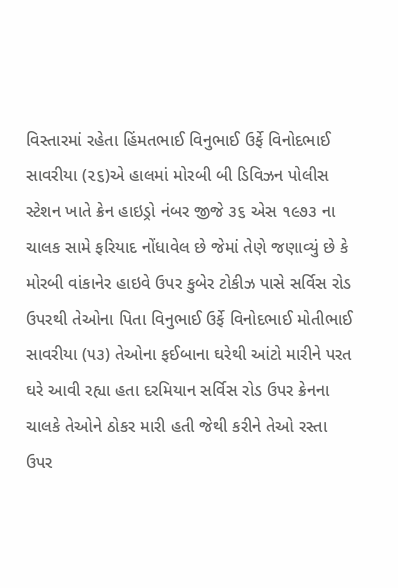વિસ્તારમાં રહેતા હિંમતભાઈ વિનુભાઈ ઉર્ફે વિનોદભાઈ સાવરીયા (૨૬)એ હાલમાં મોરબી બી ડિવિઝન પોલીસ સ્ટેશન ખાતે ક્રેન હાઇડ્રો નંબર જીજે ૩૬ એસ ૧૯૭૩ ના ચાલક સામે ફરિયાદ નોંધાવેલ છે જેમાં તેણે જણાવ્યું છે કે મોરબી વાંકાનેર હાઇવે ઉપર કુબેર ટોકીઝ પાસે સર્વિસ રોડ ઉપરથી તેઓના પિતા વિનુભાઈ ઉર્ફે વિનોદભાઈ મોતીભાઈ સાવરીયા (૫૩) તેઓના ફઈબાના ઘરેથી આંટો મારીને પરત ઘરે આવી રહ્યા હતા દરમિયાન સર્વિસ રોડ ઉપર ક્રેનના ચાલકે તેઓને ઠોકર મારી હતી જેથી કરીને તેઓ રસ્તા ઉપર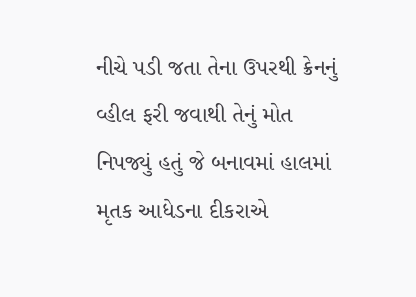નીચે પડી જતા તેના ઉપરથી ક્રેનનું વ્હીલ ફરી જવાથી તેનું મોત નિપજ્યું હતું જે બનાવમાં હાલમાં મૃતક આધેડના દીકરાએ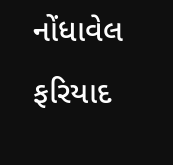નોંધાવેલ ફરિયાદ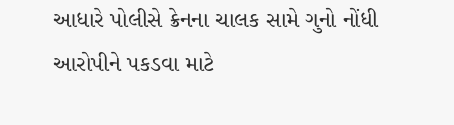આધારે પોલીસે ક્રેનના ચાલક સામે ગુનો નોંધી આરોપીને પકડવા માટે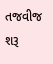તજવીજ શરૂ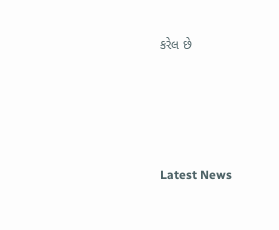કરેલ છે






Latest News